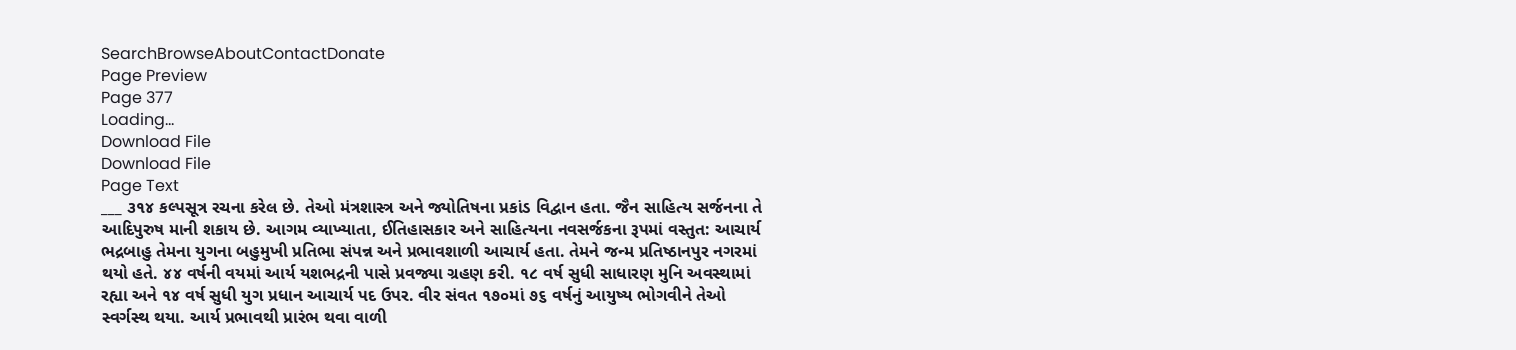SearchBrowseAboutContactDonate
Page Preview
Page 377
Loading...
Download File
Download File
Page Text
___ ૩૧૪ કલ્પસૂત્ર રચના કરેલ છે. તેઓ મંત્રશાસ્ત્ર અને જ્યોતિષના પ્રકાંડ વિદ્વાન હતા. જૈન સાહિત્ય સર્જનના તે આદિપુરુષ માની શકાય છે. આગમ વ્યાખ્યાતા, ઈતિહાસકાર અને સાહિત્યના નવસર્જકના રૂપમાં વસ્તુત: આચાર્ય ભદ્રબાહુ તેમના યુગના બહુમુખી પ્રતિભા સંપન્ન અને પ્રભાવશાળી આચાર્ય હતા. તેમને જન્મ પ્રતિષ્ઠાનપુર નગરમાં થયો હતે. ૪૪ વર્ષની વયમાં આર્ય યશભદ્રની પાસે પ્રવજ્યા ગ્રહણ કરી. ૧૮ વર્ષ સુધી સાધારણ મુનિ અવસ્થામાં રહ્યા અને ૧૪ વર્ષ સુધી યુગ પ્રધાન આચાર્ય પદ ઉપર. વીર સંવત ૧૭૦માં ૭૬ વર્ષનું આયુષ્ય ભોગવીને તેઓ સ્વર્ગસ્થ થયા. આર્ય પ્રભાવથી પ્રારંભ થવા વાળી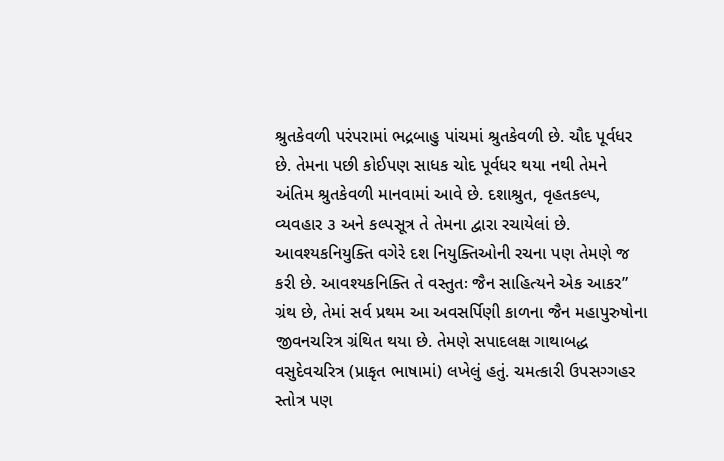શ્રુતકેવળી પરંપરામાં ભદ્રબાહુ પાંચમાં શ્રુતકેવળી છે. ચૌદ પૂર્વધર છે. તેમના પછી કોઈપણ સાધક ચોદ પૂર્વધર થયા નથી તેમને અંતિમ શ્રુતકેવળી માનવામાં આવે છે. દશાશ્રુત, વૃહતકલ્પ, વ્યવહાર ૩ અને કલ્પસૂત્ર તે તેમના દ્વારા રચાયેલાં છે. આવશ્યકનિયુક્તિ વગેરે દશ નિયુક્તિઓની રચના પણ તેમણે જ કરી છે. આવશ્યકનિક્તિ તે વસ્તુતઃ જૈન સાહિત્યને એક આકર” ગ્રંથ છે, તેમાં સર્વ પ્રથમ આ અવસર્પિણી કાળના જૈન મહાપુરુષોના જીવનચરિત્ર ગ્રંથિત થયા છે. તેમણે સપાદલક્ષ ગાથાબદ્ધ વસુદેવચરિત્ર (પ્રાકૃત ભાષામાં) લખેલું હતું. ચમત્કારી ઉપસગ્ગહર સ્તોત્ર પણ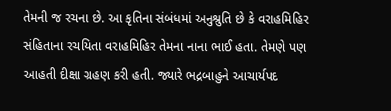તેમની જ રચના છે. આ કૃતિના સંબંધમાં અનુશ્રુતિ છે કે વરાહમિહિર સંહિતાના રચયિતા વરાહમિહિર તેમના નાના ભાઈ હતા. તેમણે પણ આહતી દીક્ષા ગ્રહણ કરી હતી. જ્યારે ભદ્રબાહુને આચાર્યપદ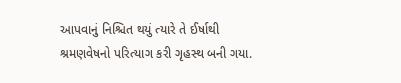આપવાનું નિશ્ચિત થયું ત્યારે તે ઈર્ષાથી શ્રમણવેષનો પરિત્યાગ કરી ગૃહસ્થ બની ગયા.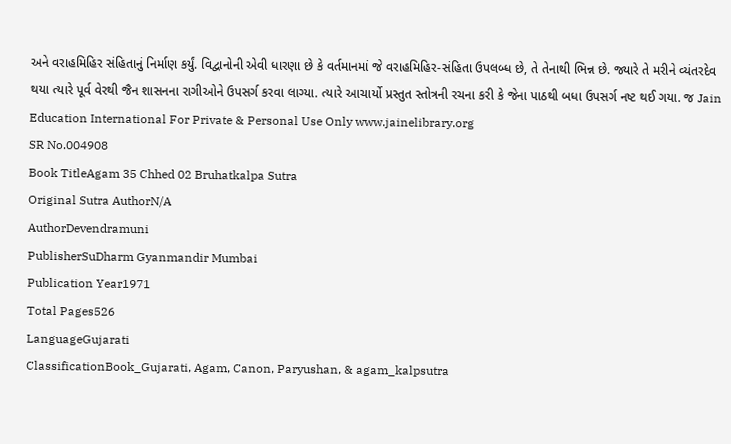અને વરાહમિહિર સંહિતાનું નિર્માણ કર્યું. વિદ્વાનોની એવી ધારણા છે કે વર્તમાનમાં જે વરાહમિહિર-સંહિતા ઉપલબ્ધ છે, તે તેનાથી ભિન્ન છે. જ્યારે તે મરીને વ્યંતરદેવ થયા ત્યારે પૂર્વ વેરથી જૈન શાસનના રાગીઓને ઉપસર્ગ કરવા લાગ્યા. ત્યારે આચાર્યો પ્રસ્તુત સ્તોત્રની રચના કરી કે જેના પાઠથી બધા ઉપસર્ગ નષ્ટ થઈ ગયા. જ Jain Education International For Private & Personal Use Only www.jainelibrary.org
SR No.004908
Book TitleAgam 35 Chhed 02 Bruhatkalpa Sutra
Original Sutra AuthorN/A
AuthorDevendramuni
PublisherSuDharm Gyanmandir Mumbai
Publication Year1971
Total Pages526
LanguageGujarati
ClassificationBook_Gujarati, Agam, Canon, Paryushan, & agam_kalpsutra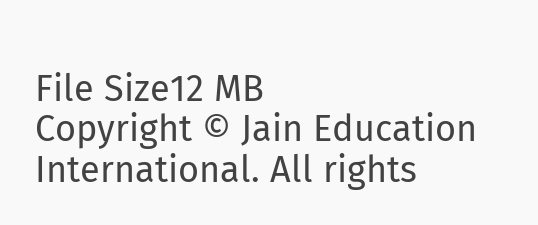File Size12 MB
Copyright © Jain Education International. All rights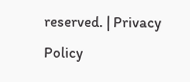reserved. | Privacy Policy